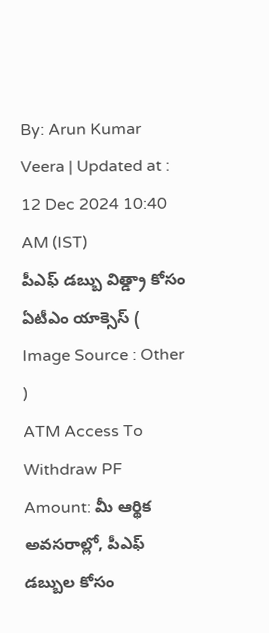By: Arun Kumar Veera | Updated at : 12 Dec 2024 10:40 AM (IST)
పీఎఫ్ డబ్బు విత్డ్రా కోసం ఏటీఎం యాక్సెస్ ( Image Source : Other )
ATM Access To Withdraw PF Amount: మీ ఆర్థిక అవసరాల్లో, పీఎఫ్ డబ్బుల కోసం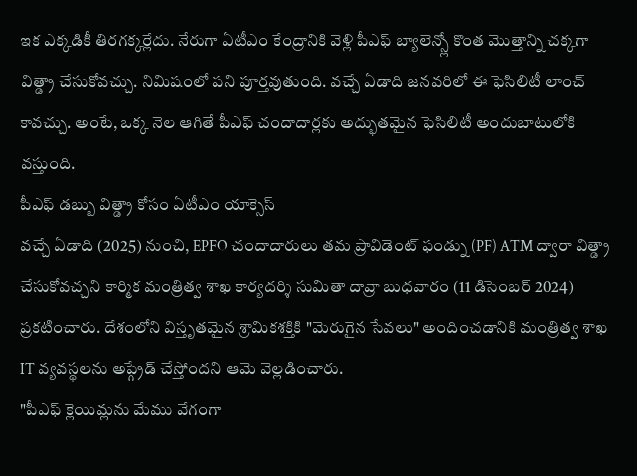ఇక ఎక్కడికీ తిరగక్కర్లేదు. నేరుగా ఏటీఎం కేంద్రానికి వెళ్లి పీఎఫ్ బ్యాలెన్స్లో కొంత మొత్తాన్ని చక్కగా విత్డ్రా చేసుకోవచ్చు. నిమిషంలో పని పూర్తవుతుంది. వచ్చే ఏడాది జనవరిలో ఈ ఫెసిలిటీ లాంచ్ కావచ్చు. అంటే, ఒక్క నెల ఆగితే పీఎఫ్ చందాదార్లకు అద్భుతమైన ఫెసిలిటీ అందుబాటులోకి వస్తుంది.
పీఎఫ్ డబ్బు విత్డ్రా కోసం ఏటీఎం యాక్సెస్
వచ్చే ఏడాది (2025) నుంచి, EPFO చందాదారులు తమ ప్రావిడెంట్ ఫండ్ను (PF) ATM ద్వారా విత్డ్రా చేసుకోవచ్చని కార్మిక మంత్రిత్వ శాఖ కార్యదర్శి సుమితా దావ్రా బుధవారం (11 డిసెంబర్ 2024) ప్రకటించారు. దేశంలోని విస్తృతమైన శ్రామికశక్తికి "మెరుగైన సేవలు" అందించడానికి మంత్రిత్వ శాఖ IT వ్యవస్థలను అప్గ్రేడ్ చేస్తోందని ఆమె వెల్లడించారు.
"పీఎఫ్ క్లెయిమ్లను మేము వేగంగా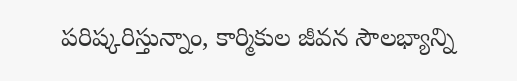పరిష్కరిస్తున్నాం, కార్మికుల జీవన సౌలభ్యాన్ని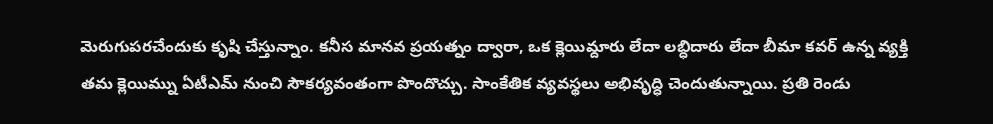మెరుగుపరచేందుకు కృషి చేస్తున్నాం. కనీస మానవ ప్రయత్నం ద్వారా, ఒక క్లెయిమ్దారు లేదా లబ్ధిదారు లేదా బీమా కవర్ ఉన్న వ్యక్తి తమ క్లెయిమ్ను ఏటీఎమ్ నుంచి సౌకర్యవంతంగా పొందొచ్చు. సాంకేతిక వ్యవస్థలు అభివృద్ధి చెందుతున్నాయి. ప్రతి రెండు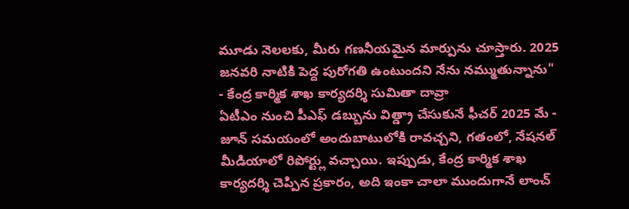మూడు నెలలకు, మీరు గణనీయమైన మార్పును చూస్తారు. 2025 జనవరి నాటికి పెద్ద పురోగతి ఉంటుందని నేను నమ్ముతున్నాను"
- కేంద్ర కార్మిక శాఖ కార్యదర్శి సుమితా దావ్రా
ఏటీఎం నుంచి పీఎఫ్ డబ్బును విత్డ్రా చేసుకునే ఫీచర్ 2025 మే - జూన్ సమయంలో అందుబాటులోకి రావచ్చని, గతంలో, నేషనల్ మీడియాలో రిపోర్ట్లు వచ్చాయి. ఇప్పుడు, కేంద్ర కార్మిక శాఖ కార్యదర్శి చెప్పిన ప్రకారం, అది ఇంకా చాలా ముందుగానే లాంచ్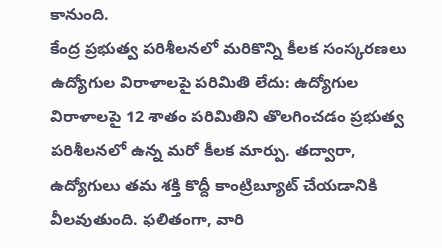కానుంది.
కేంద్ర ప్రభుత్వ పరిశీలనలో మరికొన్ని కీలక సంస్కరణలు
ఉద్యోగుల విరాళాలపై పరిమితి లేదు: ఉద్యోగుల విరాళాలపై 12 శాతం పరిమితిని తొలగించడం ప్రభుత్వ పరిశీలనలో ఉన్న మరో కీలక మార్పు. తద్వారా, ఉద్యోగులు తమ శక్తి కొద్దీ కాంట్రిబ్యూట్ చేయడానికి వీలవుతుంది. ఫలితంగా, వారి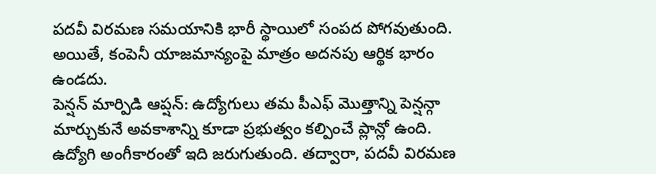పదవీ విరమణ సమయానికి భారీ స్థాయిలో సంపద పోగవుతుంది. అయితే, కంపెనీ యాజమాన్యంపై మాత్రం అదనపు ఆర్థిక భారం ఉండదు.
పెన్షన్ మార్పిడి ఆప్షన్: ఉద్యోగులు తమ పీఎఫ్ మొత్తాన్ని పెన్షన్గా మార్చుకునే అవకాశాన్ని కూడా ప్రభుత్వం కల్పించే ప్లాన్లో ఉంది. ఉద్యోగి అంగీకారంతో ఇది జరుగుతుంది. తద్వారా, పదవీ విరమణ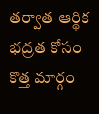తర్వాత ఆర్థిక భద్రత కోసం కొత్త మార్గం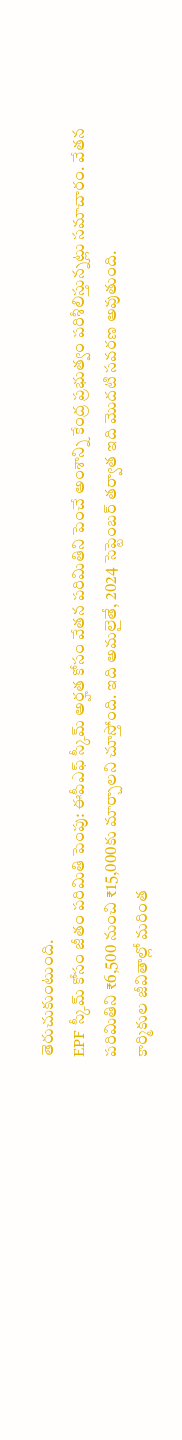తెరుచుకుంటుంది.
EPF స్కీమ్ కోసం జీతం పరిమితి పెంపు: ఈపీఎఫ్ స్కీమ్ అర్హత కోసం వేతన పరిమితిని పెంచే అంశాన్ని కేంద్ర ప్రభుత్వం పరిశీలిస్తున్నట్లు సమాచారం. వేతన పరిమితిని ₹6,500 నుంచి ₹15,000కు మార్చాలని చూస్తోంది. ఇది అమలైతే, 2024 సెప్టెంబర్ తర్వాత ఇది మొదటి సవరణ అవుతుంది.
కార్మికుల జీవితాల్లో మరింత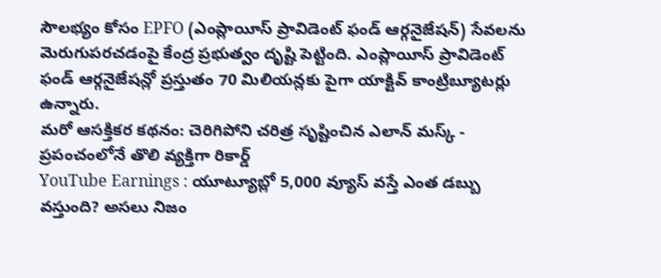సౌలభ్యం కోసం EPFO (ఎంప్లాయీస్ ప్రావిడెంట్ ఫండ్ ఆర్గనైజేషన్) సేవలను మెరుగుపరచడంపై కేంద్ర ప్రభుత్వం దృష్టి పెట్టింది. ఎంప్లాయీస్ ప్రావిడెంట్ ఫండ్ ఆర్గనైజేషన్లో ప్రస్తుతం 70 మిలియన్లకు పైగా యాక్టివ్ కాంట్రిబ్యూటర్లు ఉన్నారు.
మరో ఆసక్తికర కథనం: చెరిగిపోని చరిత్ర సృష్టించిన ఎలాన్ మస్క్ - ప్రపంచంలోనే తొలి వ్యక్తిగా రికార్డ్
YouTube Earnings : యూట్యూబ్లో 5,000 వ్యూస్ వస్తే ఎంత డబ్బు వస్తుంది? అసలు నిజం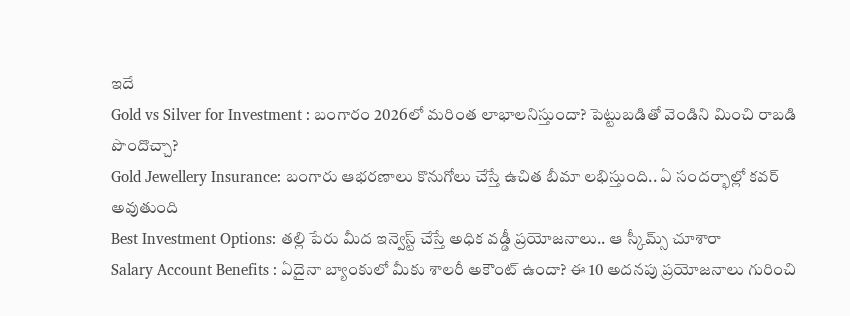ఇదే
Gold vs Silver for Investment : బంగారం 2026లో మరింత లాభాలనిస్తుందా? పెట్టుబడితో వెండిని మించి రాబడి పొందొచ్చా?
Gold Jewellery Insurance: బంగారు ఆభరణాలు కొనుగోలు చేస్తే ఉచిత బీమా లభిస్తుంది.. ఏ సందర్భాల్లో కవర్ అవుతుంది
Best Investment Options: తల్లి పేరు మీద ఇన్వెస్ట్ చేస్తే అధిక వడ్డీ ప్రయోజనాలు.. ఆ స్కీమ్స్ చూశారా
Salary Account Benefits : ఏదైనా బ్యాంకులో మీకు శాలరీ అకౌంట్ ఉందా? ఈ 10 అదనపు ప్రయోజనాలు గురించి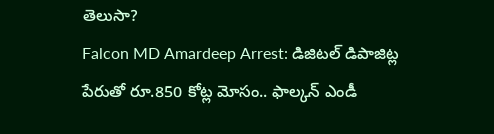తెలుసా?
Falcon MD Amardeep Arrest: డిజిటల్ డిపాజిట్ల పేరుతో రూ.850 కోట్ల మోసం.. ఫాల్కన్ ఎండీ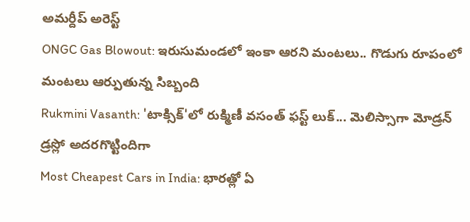అమర్దీప్ అరెస్ట్
ONGC Gas Blowout: ఇరుసుమండలో ఇంకా ఆరని మంటలు.. గొడుగు రూపంలో మంటలు ఆర్పుతున్న సిబ్బంది
Rukmini Vasanth: 'టాక్సిక్'లో రుక్మిణీ వసంత్ ఫస్ట్ లుక్... మెలిస్సాగా మోడ్రన్ డ్రస్లో అదరగొట్టిందిగా
Most Cheapest Cars in India: భారత్లో ఏ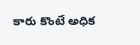కారు కొంటే అధిక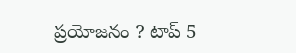ప్రయోజనం ? టాప్ 5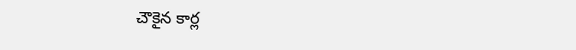చౌకైన కార్ల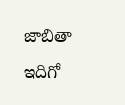జాబితా ఇదిగో